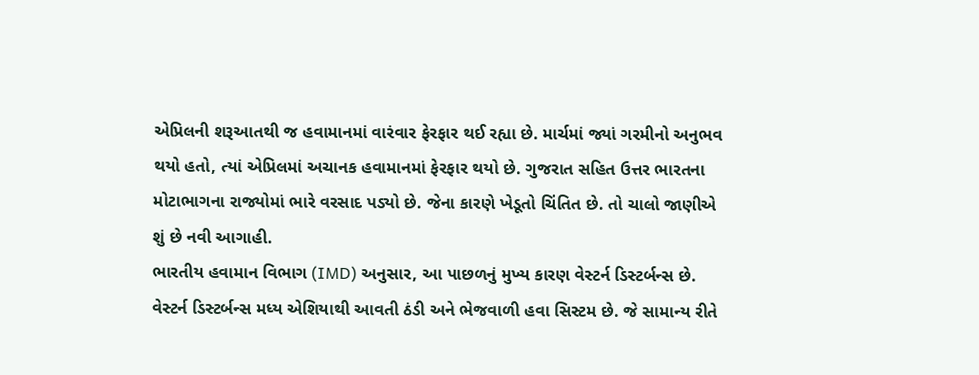એપ્રિલની શરૂઆતથી જ હવામાનમાં વારંવાર ફેરફાર થઈ રહ્યા છે. માર્ચમાં જ્યાં ગરમીનો અનુભવ થયો હતો, ત્યાં એપ્રિલમાં અચાનક હવામાનમાં ફેરફાર થયો છે. ગુજરાત સહિત ઉત્તર ભારતના મોટાભાગના રાજ્યોમાં ભારે વરસાદ પડ્યો છે. જેના કારણે ખેડૂતો ચિંતિત છે. તો ચાલો જાણીએ શું છે નવી આગાહી.
ભારતીય હવામાન વિભાગ (IMD) અનુસાર, આ પાછળનું મુખ્ય કારણ વેસ્ટર્ન ડિસ્ટર્બન્સ છે. વેસ્ટર્ન ડિસ્ટર્બન્સ મધ્ય એશિયાથી આવતી ઠંડી અને ભેજવાળી હવા સિસ્ટમ છે. જે સામાન્ય રીતે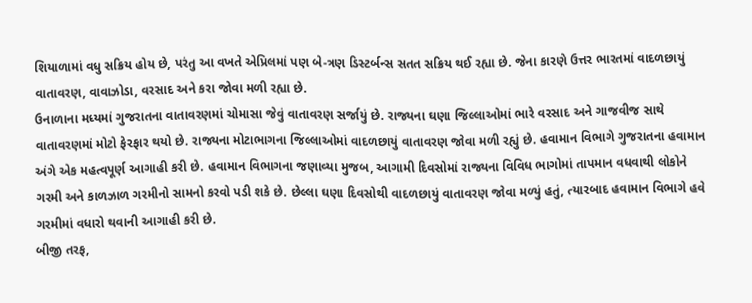શિયાળામાં વધુ સક્રિય હોય છે, પરંતુ આ વખતે એપ્રિલમાં પણ બે-ત્રણ ડિસ્ટર્બન્સ સતત સક્રિય થઈ રહ્યા છે. જેના કારણે ઉત્તર ભારતમાં વાદળછાયું વાતાવરણ, વાવાઝોડા, વરસાદ અને કરા જોવા મળી રહ્યા છે.
ઉનાળાના મધ્યમાં ગુજરાતના વાતાવરણમાં ચોમાસા જેવું વાતાવરણ સર્જાયું છે. રાજ્યના ઘણા જિલ્લાઓમાં ભારે વરસાદ અને ગાજવીજ સાથે વાતાવરણમાં મોટો ફેરફાર થયો છે. રાજ્યના મોટાભાગના જિલ્લાઓમાં વાદળછાયું વાતાવરણ જોવા મળી રહ્યું છે. હવામાન વિભાગે ગુજરાતના હવામાન અંગે એક મહત્વપૂર્ણ આગાહી કરી છે. હવામાન વિભાગના જણાવ્યા મુજબ, આગામી દિવસોમાં રાજ્યના વિવિધ ભાગોમાં તાપમાન વધવાથી લોકોને ગરમી અને કાળઝાળ ગરમીનો સામનો કરવો પડી શકે છે. છેલ્લા ઘણા દિવસોથી વાદળછાયું વાતાવરણ જોવા મળ્યું હતું, ત્યારબાદ હવામાન વિભાગે હવે ગરમીમાં વધારો થવાની આગાહી કરી છે.
બીજી તરફ,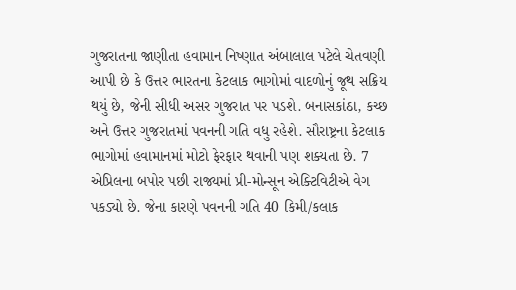ગુજરાતના જાણીતા હવામાન નિષ્ણાત અંબાલાલ પટેલે ચેતવણી આપી છે કે ઉત્તર ભારતના કેટલાક ભાગોમાં વાદળોનું જૂથ સક્રિય થયું છે, જેની સીધી અસર ગુજરાત પર પડશે. બનાસકાંઠા, કચ્છ અને ઉત્તર ગુજરાતમાં પવનની ગતિ વધુ રહેશે. સૌરાષ્ટ્રના કેટલાક ભાગોમાં હવામાનમાં મોટો ફેરફાર થવાની પણ શક્યતા છે. 7 એપ્રિલના બપોર પછી રાજ્યમાં પ્રી-મોન્સૂન એક્ટિવિટીએ વેગ પકડ્યો છે. જેના કારણે પવનની ગતિ 40 કિમી/કલાક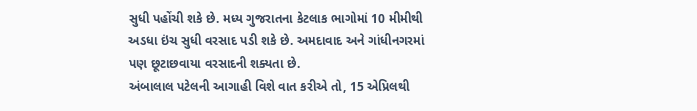સુધી પહોંચી શકે છે. મધ્ય ગુજરાતના કેટલાક ભાગોમાં 10 મીમીથી અડધા ઇંચ સુધી વરસાદ પડી શકે છે. અમદાવાદ અને ગાંધીનગરમાં પણ છૂટાછવાયા વરસાદની શક્યતા છે.
અંબાલાલ પટેલની આગાહી વિશે વાત કરીએ તો, 15 એપ્રિલથી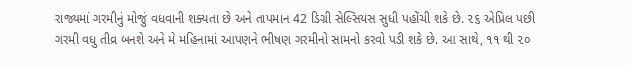રાજ્યમાં ગરમીનું મોજું વધવાની શક્યતા છે અને તાપમાન 42 ડિગ્રી સેલ્સિયસ સુધી પહોંચી શકે છે. ૨૬ એપ્રિલ પછી ગરમી વધુ તીવ્ર બનશે અને મે મહિનામાં આપણને ભીષણ ગરમીનો સામનો કરવો પડી શકે છે. આ સાથે, ૧૧ થી ૨૦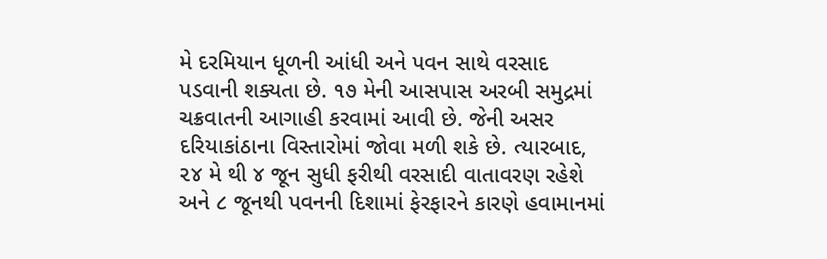મે દરમિયાન ધૂળની આંધી અને પવન સાથે વરસાદ પડવાની શક્યતા છે. ૧૭ મેની આસપાસ અરબી સમુદ્રમાં ચક્રવાતની આગાહી કરવામાં આવી છે. જેની અસર દરિયાકાંઠાના વિસ્તારોમાં જોવા મળી શકે છે. ત્યારબાદ, ૨૪ મે થી ૪ જૂન સુધી ફરીથી વરસાદી વાતાવરણ રહેશે અને ૮ જૂનથી પવનની દિશામાં ફેરફારને કારણે હવામાનમાં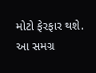મોટો ફેરફાર થશે. આ સમગ્ર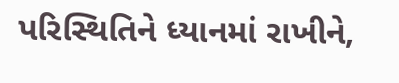પરિસ્થિતિને ધ્યાનમાં રાખીને,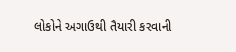લોકોને અગાઉથી તૈયારી કરવાની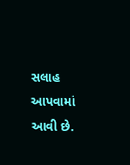સલાહ આપવામાં આવી છે.